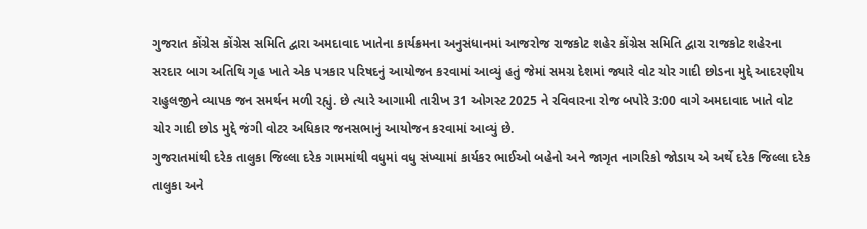ગુજરાત કોંગ્રેસ કોંગ્રેસ સમિતિ દ્વારા અમદાવાદ ખાતેના કાર્યક્રમના અનુસંધાનમાં આજરોજ રાજકોટ શહેર કોંગ્રેસ સમિતિ દ્વારા રાજકોટ શહેરના સરદાર બાગ અતિથિ ગૃહ ખાતે એક પત્રકાર પરિષદનું આયોજન કરવામાં આવ્યું હતું જેમાં સમગ્ર દેશમાં જ્યારે વોટ ચોર ગાદી છોડના મુદ્દે આદરણીય રાહુલજીને વ્યાપક જન સમર્થન મળી રહ્યું. છે ત્યારે આગામી તારીખ 31 ઓગસ્ટ 2025 ને રવિવારના રોજ બપોરે 3:00 વાગે અમદાવાદ ખાતે વોટ ચોર ગાદી છોડ મુદ્દે જંગી વોટર અધિકાર જનસભાનું આયોજન કરવામાં આવ્યું છે.
ગુજરાતમાંથી દરેક તાલુકા જિલ્લા દરેક ગામમાંથી વધુમાં વધુ સંખ્યામાં કાર્યકર ભાઈઓ બહેનો અને જાગૃત નાગરિકો જોડાય એ અર્થે દરેક જિલ્લા દરેક તાલુકા અને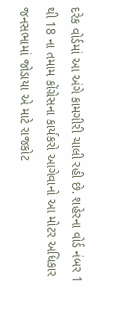દરેક વોર્ડમાં આ અંગે કામગીરી ચાલી રહી છે. શહેરના વોર્ડ નંબર 1 થી 18 ના તમામ કોંગ્રેસના કાર્યકરો આગેવાનો આ મોટર અધિકાર જનસભામાં જોડાયા એ માટે રાજકોટ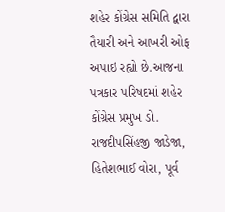શહેર કોંગ્રેસ સમિતિ દ્વારા તૈયારી અને આખરી ઓફ અપાઇ રહ્યો છે.આજના પત્રકાર પરિષદમાં શહેર કોંગ્રેસ પ્રમુખ ડો. રાજદીપસિંહજી જાડેજા, હિતેશભાઈ વોરા, પૂર્વ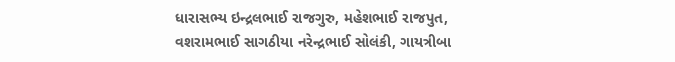ધારાસભ્ય ઇન્દ્રલભાઈ રાજગુરુ, મહેશભાઈ રાજપુત, વશરામભાઈ સાગઠીયા નરેન્દ્રભાઈ સોલંકી, ગાયત્રીબા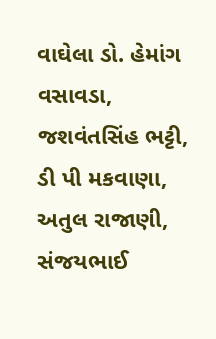વાઘેલા ડો. હેમાંગ વસાવડા, જશવંતસિંહ ભટ્ટી, ડી પી મકવાણા, અતુલ રાજાણી, સંજયભાઈ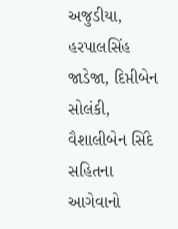અજુડીયા, હરપાલસિંહ જાડેજા, દિપ્તીબેન સોલંકી, વૈશાલીબેન સિંદે સહિતના આગેવાનો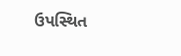ઉપસ્થિત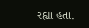રહ્યા હતા.